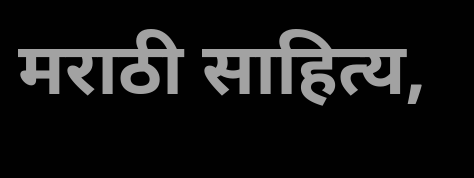मराठी साहित्य,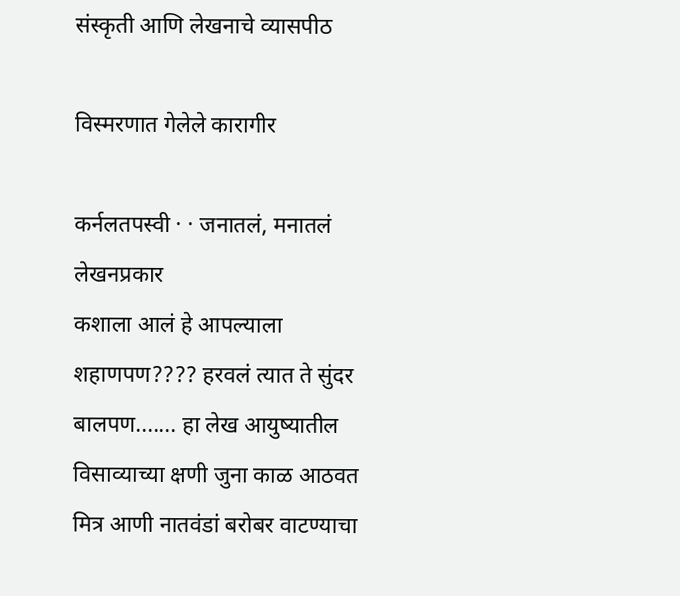संस्कृती आणि लेखनाचे व्यासपीठ

विस्मरणात गेलेले कारागीर

कर्नलतपस्वी · · जनातलं, मनातलं
लेखनप्रकार
कशाला आलं हे आपल्याला शहाणपण???? हरवलं त्यात ते सुंदर बालपण....... हा लेख आयुष्यातील विसाव्याच्या क्षणी जुना काळ आठवत मित्र आणी नातवंडां बरोबर वाटण्याचा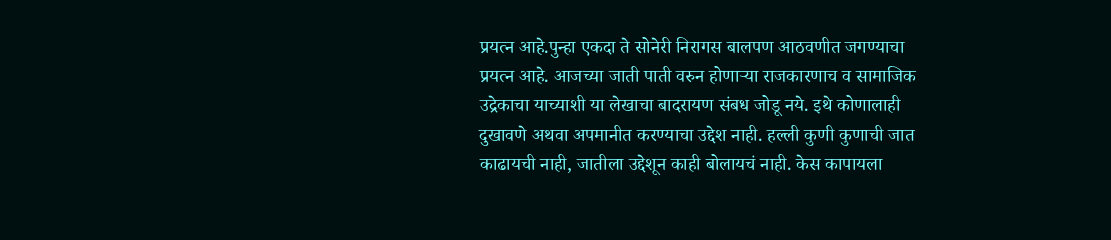प्रयत्न आहे.पुन्हा एकदा ते सोनेरी निरागस बालपण आठवणीत जगण्याचा प्रयत्न आहे. आजच्या जाती पाती वरुन होणार्‍या राजकारणाच व सामाजिक उद्रेकाचा याच्याशी या लेखाचा बादरायण संबध जोडू नये. इथे कोणालाही दुखावणे अथवा अपमानीत करण्याचा उद्देश नाही. हल्ली कुणी कुणाची जात काढायची नाही, जातीला उद्देशून काही बोलायचं नाही. केस कापायला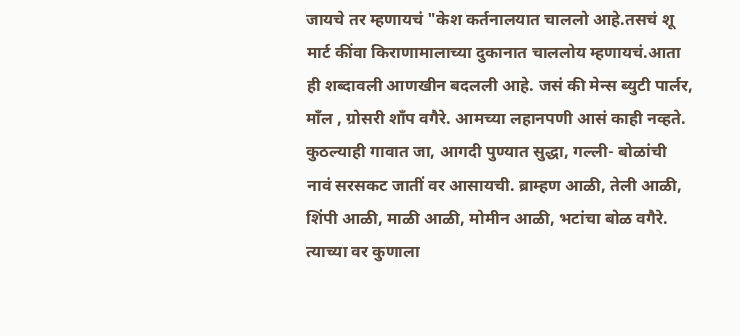जायचे तर म्हणायचं "केश कर्तनालयात चाललो आहे.तसचं शू मार्ट कींवा किराणामालाच्या दुकानात चाललोय म्हणायचं.आता ही शब्दावली आणखीन बदलली आहे. जसं की मेन्स ब्युटी पार्लर, माँल , ग्रोसरी शाँप वगैरे. आमच्या लहानपणी आसं काही नव्हते. कुठल्याही गावात जा, आगदी पुण्यात सुद्धा, गल्ली- बोळांची नावं सरसकट जातीं वर आसायची. ब्राम्हण आळी, तेली आळी, शिंपी आळी, माळी आळी, मोमीन आळी, भटांचा बोळ वगैरे. त्याच्या वर कुणाला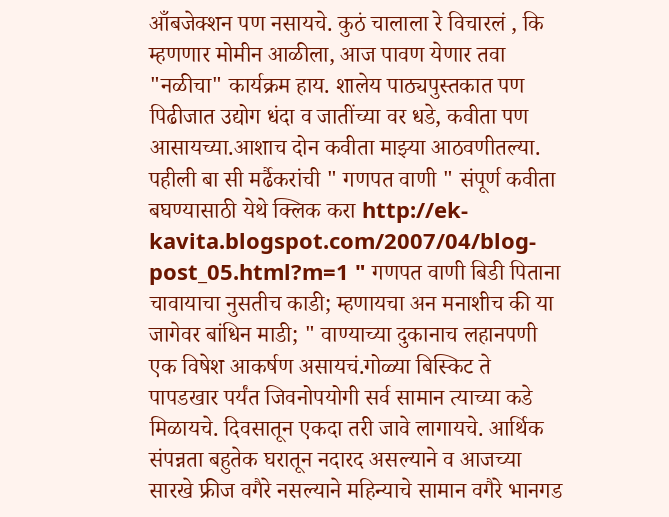आँबजेक्शन पण नसायचे. कुठं चालाला रे विचारलं , कि म्हणणार मोमीन आळीला, आज पावण येणार तवा "नळीचा" कार्यक्रम हाय. शालेय पाठ्यपुस्तकात पण पिढीजात उद्योग धंदा व जातींच्या वर धडे, कवीता पण आसायच्या.आशाच दोन कवीता माझ्या आठवणीतल्या. पहीली बा सी मर्ढैकरांची " गणपत वाणी " संपूर्ण कवीता बघण्यासाठी येथे क्लिक करा http://ek-kavita.blogspot.com/2007/04/blog-post_05.html?m=1 " गणपत वाणी बिडी पिताना चावायाचा नुसतीच काडी; म्हणायचा अन मनाशीच की या जागेवर बांधिन माडी; " वाण्याच्या दुकानाच लहानपणी एक विषेश आकर्षण असायचं.गोळ्या बिस्किट ते पापडखार पर्यंत जिवनोपयोगी सर्व सामान त्याच्या कडे मिळायचे. दिवसातून एकदा तरी जावे लागायचे. आर्थिक संपन्नता बहुतेक घरातून नदारद असल्याने व आजच्या सारखे फ्रीज वगैरे नसल्याने महिन्याचे सामान वगैरे भानगड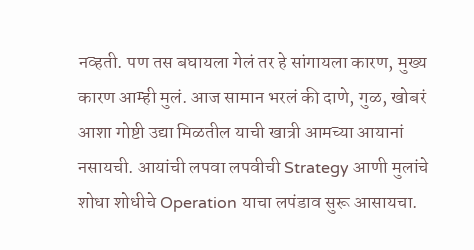नव्हती. पण तस बघायला गेलं तर हे सांगायला कारण, मुख्य कारण आम्ही मुलं. आज सामान भरलं की दाणे, गुळ, खोबरं आशा गोष्टी उद्या मिळतील याची खात्री आमच्या आयानां नसायची. आयांची लपवा लपवीची Strategy आणी मुलांचे शोधा शोधीचे Operation याचा लपंडाव सुरू आसायचा.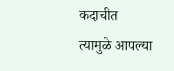कदाचीत त्यामुळे आपल्या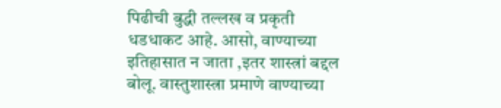पिढीची बुद्धी तल्लख व प्रकृती धडधाकट आहे. आसो, वाण्याच्या इतिहासात न जाता ,इतर शास्त्रां बद्दल बोलू. वास्तुशास्त्रा प्रमाणे वाण्याच्या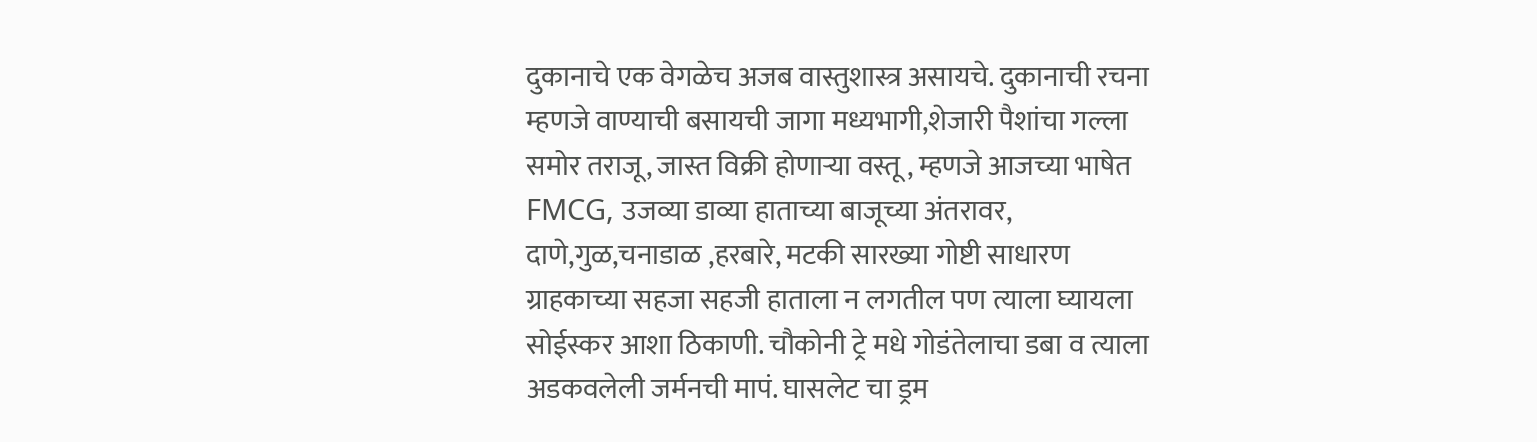दुकानाचे एक वेगळेच अजब वास्तुशास्त्र असायचे. दुकानाची रचना म्हणजे वाण्याची बसायची जागा मध्यभागी,शेजारी पैशांचा गल्ला समोर तराजू, जास्त विक्री होणार्‍या वस्तू , म्हणजे आजच्या भाषेत FMCG, उजव्या डाव्या हाताच्या बाजूच्या अंतरावर, दाणे,गुळ,चनाडाळ ,हरबारे, मटकी सारख्या गोष्टी साधारण ग्राहकाच्या सहजा सहजी हाताला न लगतील पण त्याला घ्यायला सोईस्कर आशा ठिकाणी. चौकोनी ट्रे मधे गोडंतेलाचा डबा व त्याला अडकवलेली जर्मनची मापं. घासलेट चा ड्रम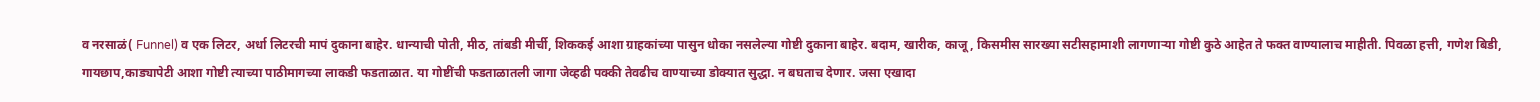व नरसाळं( Funnel) व एक लिटर, अर्धा लिटरची मापं दुकाना बाहेर. धान्याची पोती, मीठ, तांबडी मीर्ची, शिककई आशा ग्राहकांच्या पासुन धोका नसलेल्या गोष्टी दुकाना बाहेर. बदाम, खारीक, काजू, किसमीस सारख्या सटीसहामाशी लागणाऱ्या गोष्टी कुठे आहेत ते फक्त वाण्यालाच माहीती. पिवळा हत्ती, गणेश बिडी, गायछाप,काड्यापेटी आशा गोष्टी त्याच्या पाठीमागच्या लाकडी फडताळात. या गोष्टींची फडताळातली जागा जेव्हढी पक्की तेवढीच वाण्याच्या डोक्यात सुद्धा. न बघताच देणार. जसा एखादा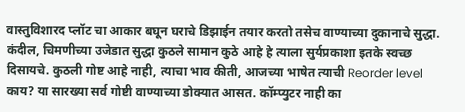वास्तुविशारद प्लॉट चा आकार बघून घराचे डिझाईन तयार करतो तसेच वाण्याच्या दुकानाचे सुद्धा. कंदील, चिमणीच्या उजेडात सुद्धा कुठले सामान कुठे आहे हे त्याला सुर्यप्रकाशा इतके स्वच्छ दिसायचे. कुठली गोष्ट आहे नाही, त्याचा भाव कीती, आजच्या भाषेत त्याची Reorder level काय? या सारख्या सर्व गोष्टी वाण्याच्या डोक्यात आसत. कॉम्प्युटर नाही का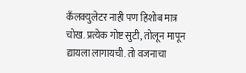कँलक्युलेटर नाही पण हिशोब मात्र चोख. प्रत्येक गोष्ट सुटी, तोलून मापून द्यायला लागायची. तो वजनाचा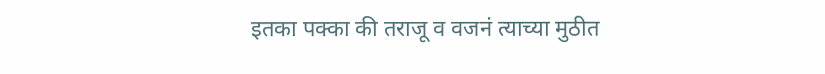इतका पक्का की तराजू व वजनं त्याच्या मुठीत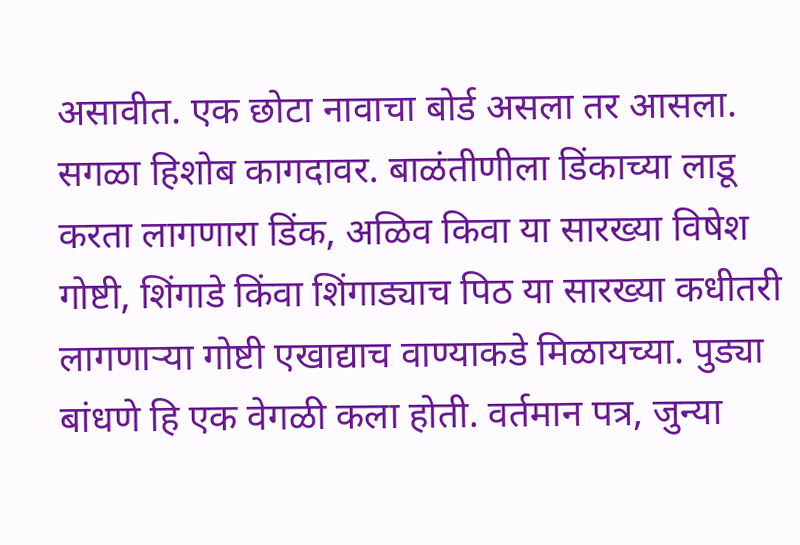असावीत. एक छोटा नावाचा बोर्ड असला तर आसला. सगळा हिशोब कागदावर. बाळंतीणीला डिंकाच्या लाडू करता लागणारा डिंक, अळिव किवा या सारख्या विषेश गोष्टी, शिंगाडे किंवा शिंगाड्याच पिठ या सारख्या कधीतरी लागणार्‍या गोष्टी एखाद्याच वाण्याकडे मिळायच्या. पुड्या बांधणे हि एक वेगळी कला होती. वर्तमान पत्र, जुन्या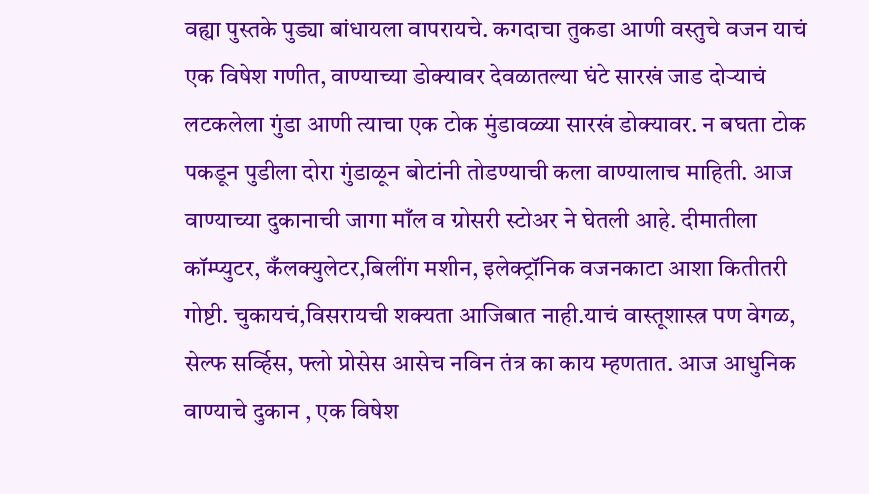वह्या पुस्तके पुड्या बांधायला वापरायचे. कगदाचा तुकडा आणी वस्तुचे वजन याचं एक विषेश गणीत, वाण्याच्या डोक्यावर देवळातल्या घंटे सारखं जाड दोऱ्याचं लटकलेला गुंडा आणी त्याचा एक टोक मुंडावळ्या सारखं डोक्यावर. न बघता टोक पकडून पुडीला दोरा गुंडाळून बोटांनी तोडण्याची कला वाण्यालाच माहिती. आज वाण्याच्या दुकानाची जागा माँल व ग्रोसरी स्टोअर ने घेतली आहे. दीमातीला कॉम्प्युटर, कँलक्युलेटर,बिलींग मशीन, इलेक्ट्रॉनिक वजनकाटा आशा कितीतरी गोष्टी. चुकायचं,विसरायची शक्यता आजिबात नाही.याचं वास्तूशास्त्र पण वेगळ, सेल्फ सर्व्हिस, फ्लो प्रोसेस आसेच नविन तंत्र का काय म्हणतात. आज आधुनिक वाण्याचे दुकान , एक विषेश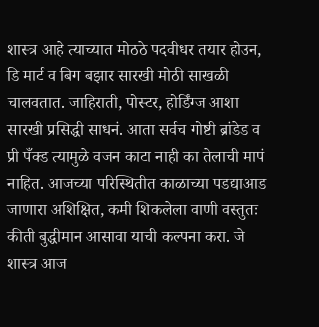शास्त्र आहे त्याच्यात मोठठे पदवीधर तयार होउन, डि मार्ट व बिग बझार सारखी मोठी साखळी चालवतात. जाहिराती, पोस्टर, होर्डिंग्ज आशा सारखी प्रसिद्धी साधनं. आता सर्वच गोष्टी ब्रांडेड व प्री पँक्ड त्यामुळे वजन काटा नाही का तेलाची मापं नाहित. आजच्या परिस्थितीत काळाच्या पडद्याआड जाणारा अशिक्षित, कमी शिकलेला वाणी वस्तुतः कीती बुद्धीमान आसावा याची कल्पना करा. जे शास्त्र आज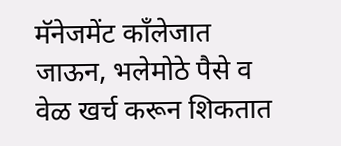मॅनेजमेंट काँलेजात जाऊन, भलेमोठे पैसे व वेळ खर्च करून शिकतात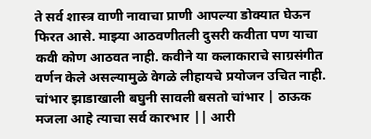ते सर्व शास्त्र वाणी नावाचा प्राणी आपल्या डोक्यात घेऊन फिरत आसे. माझ्या आठवणीतली दुसरी कवीता पण याचा कवी कोण आठवत नाही. कवीने या कलाकाराचे साग्रसंगीत वर्णन केले असल्यामुळे वेगळे लीहायचे प्रयोजन उचित नाही. चांभार झाडाखाली बघुनी सावली बसतो चांभार | ठाऊक मजला आहे त्याचा सर्व कारभार || आरी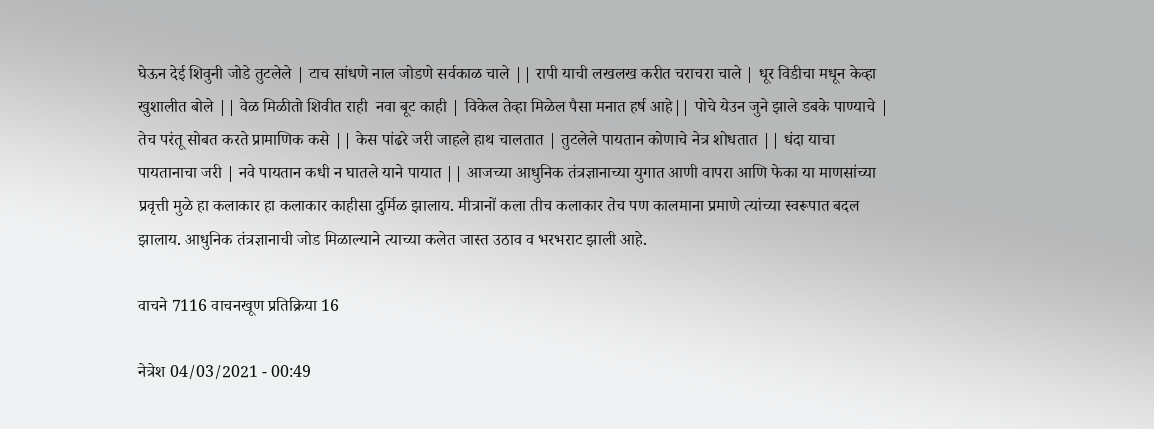घेऊन देई शिवुनी जोडे तुटलेले | टाच सांधणे नाल जोडणे सर्वकाळ चाले || रापी याची लखलख करीत चराचरा चाले | धूर विडीचा मधून केव्हा खुशालीत बोले || वेळ मिळीतो शिवीत राही  नवा बूट काही | विकेल तेव्हा मिळेल पैसा मनात हर्ष आहे|| पोचे येउन जुने झाले डबके पाण्याचे | तेच परंतू सोबत करते प्रामाणिक कसे || केस पांढरे जरी जाहले हाथ चालतात | तुटलेले पायतान कोणाचे नेत्र शोधतात || धंदा याचा पायतानाचा जरी | नवे पायतान कधी न घातले याने पायात || आजच्या आधुनिक तंत्रज्ञानाच्या युगात आणी वापरा आणि फेका या माणसांच्या प्रवृत्ती मुळे हा कलाकार हा कलाकार काहीसा दुर्मिळ झालाय. मीत्रानों कला तीच कलाकार तेच पण कालमाना प्रमाणे त्यांच्या स्वरूपात बदल झालाय. आधुनिक तंत्रज्ञानाची जोड मिळाल्याने त्याच्या कलेत जास्त उठाव व भरभराट झाली आहे.

वाचने 7116 वाचनखूण प्रतिक्रिया 16

नेत्रेश 04/03/2021 - 00:49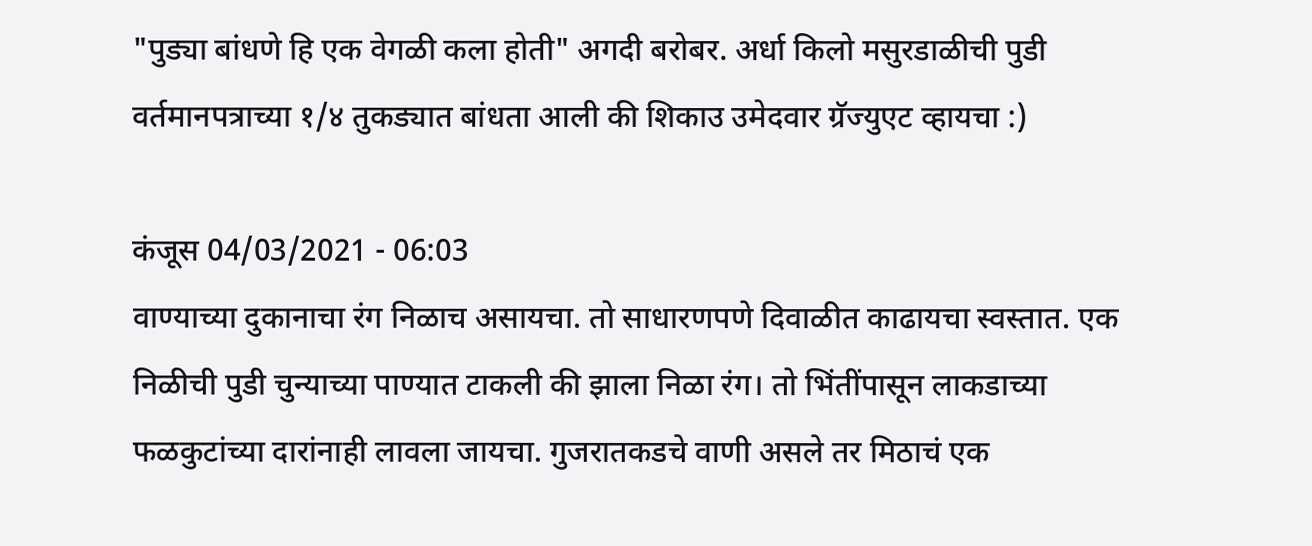"पुड्या बांधणे हि एक वेगळी कला होती" अगदी बरोबर. अर्धा किलो मसुरडाळीची पुडी वर्तमानपत्राच्या १/४ तुकड्यात बांधता आली की शिकाउ उमेदवार ग्रॅज्युएट व्हायचा :)

कंजूस 04/03/2021 - 06:03
वाण्याच्या दुकानाचा रंग निळाच असायचा. तो साधारणपणे दिवाळीत काढायचा स्वस्तात. एक निळीची पुडी चुन्याच्या पाण्यात टाकली की झाला निळा रंग। तो भिंतींपासून लाकडाच्या फळकुटांच्या दारांनाही लावला जायचा. गुजरातकडचे वाणी असले तर मिठाचं एक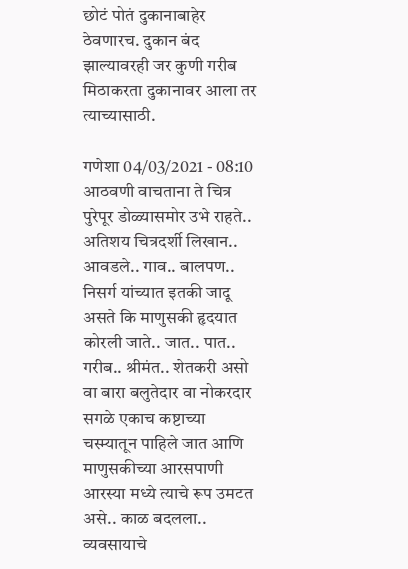छोटं पोतं दुकानाबाहेर ठेवणारच. दुकान बंद झाल्यावरही जर कुणी गरीब मिठाकरता दुकानावर आला तर त्याच्यासाठी.

गणेशा 04/03/2021 - 08:10
आठवणी वाचताना ते चित्र पुरेपूर डोळ्यासमोर उभे राहते.. अतिशय चित्रदर्शी लिखान.. आवडले.. गाव.. बालपण.. निसर्ग यांच्यात इतकी जादू असते कि माणुसकी हृदयात कोरली जाते.. जात.. पात.. गरीब.. श्रीमंत.. शेतकरी असो वा बारा बलुतेदार वा नोकरदार सगळे एकाच कष्टाच्या चस्म्यातून पाहिले जात आणि माणुसकीच्या आरसपाणी आरस्या मध्ये त्याचे रूप उमटत असे.. काळ बदलला.. व्यवसायाचे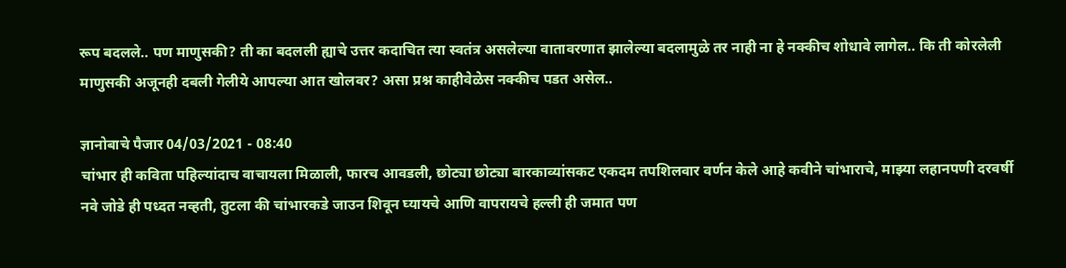रूप बदलले.. पण माणुसकी? ती का बदलली ह्याचे उत्तर कदाचित त्या स्वतंत्र असलेल्या वातावरणात झालेल्या बदलामुळे तर नाही ना हे नक्कीच शोधावे लागेल.. कि ती कोरलेली माणुसकी अजूनही दबली गेलीये आपल्या आत खोलवर? असा प्रश्न काहीवेळेस नक्कीच पडत असेल..

ज्ञानोबाचे पैजार 04/03/2021 - 08:40
चांभार ही कविता पहिल्यांदाच वाचायला मिळाली, फारच आवडली, छोट्या छोट्या बारकाव्यांसकट एकदम तपशिलवार वर्णन केले आहे कवीने चांभाराचे, माझ्या लहानपणी दरवर्षी नवे जोडे ही पध्दत नव्हती, तुटला की चांभारकडे जाउन शिवून घ्यायचे आणि वापरायचे हल्ली ही जमात पण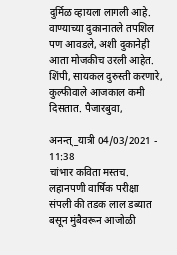दुर्मिळ व्हायला लागली आहे. वाण्याच्या दुकानातले तपशिल पण आवडले, अशी दुकानेही आता मोजकीच उरली आहेत. शिंपी, सायकल दुरुस्ती करणारे, कुल्फीवाले आजकाल कमी दिसतात. पैजारबुवा,

अनन्त्_यात्री 04/03/2021 - 11:38
चांभार कविता मस्तच. लहानपणी वार्षिक परीक्षा संपली की तडक लाल डब्यात बसून मुंबैवरून आजोळी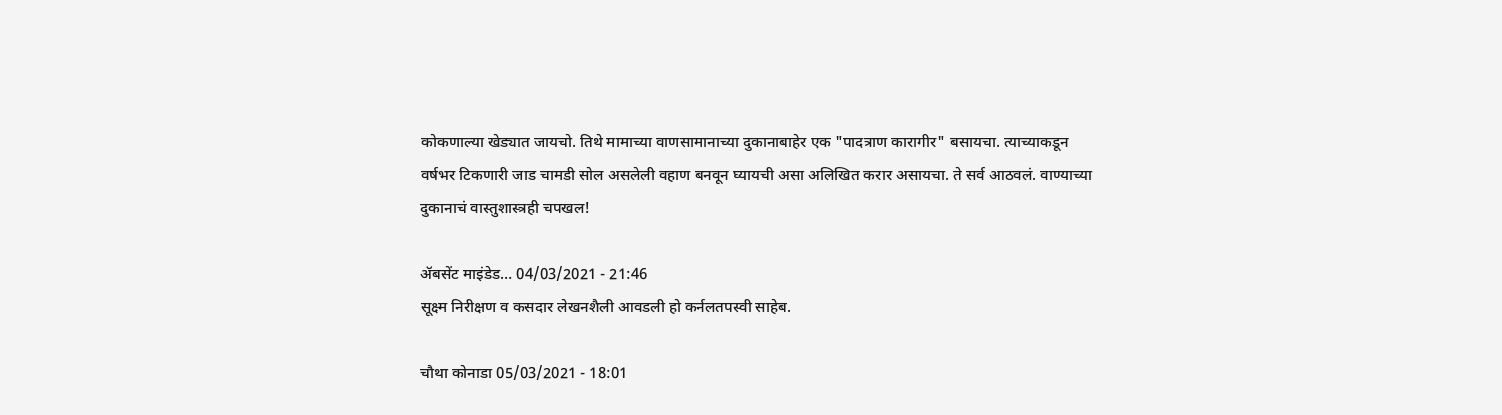कोकणाल्या खेड्यात जायचो. तिथे मामाच्या वाणसामानाच्या दुकानाबाहेर एक "पादत्राण कारागीर" बसायचा. त्याच्याकडून वर्षभर टिकणारी जाड चामडी सोल असलेली वहाण बनवून घ्यायची असा अलिखित करार असायचा. ते सर्व आठवलं. वाण्याच्या दुकानाचं वास्तुशास्त्रही चपखल!

ॲबसेंट माइंडेड… 04/03/2021 - 21:46
सूक्ष्म निरीक्षण व कसदार लेखनशैली आवडली हो कर्नलतपस्वी साहेब.

चौथा कोनाडा 05/03/2021 - 18:01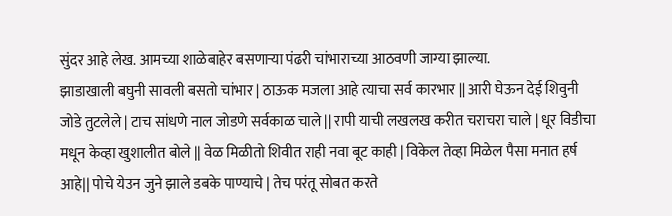सुंदर आहे लेख. आमच्या शाळेबाहेर बसणार्‍या पंढरी चांभाराच्या आठवणी जाग्या झाल्या.
झाडाखाली बघुनी सावली बसतो चांभार | ठाऊक मजला आहे त्याचा सर्व कारभार || आरी घेऊन देई शिवुनी जोडे तुटलेले | टाच सांधणे नाल जोडणे सर्वकाळ चाले || रापी याची लखलख करीत चराचरा चाले | धूर विडीचा मधून केव्हा खुशालीत बोले || वेळ मिळीतो शिवीत राही नवा बूट काही | विकेल तेव्हा मिळेल पैसा मनात हर्ष आहे|| पोचे येउन जुने झाले डबके पाण्याचे | तेच परंतू सोबत करते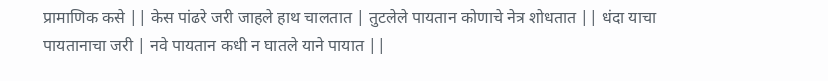प्रामाणिक कसे || केस पांढरे जरी जाहले हाथ चालतात | तुटलेले पायतान कोणाचे नेत्र शोधतात || धंदा याचा पायतानाचा जरी | नवे पायतान कधी न घातले याने पायात ||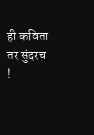ही कविता तर सुंदरच !